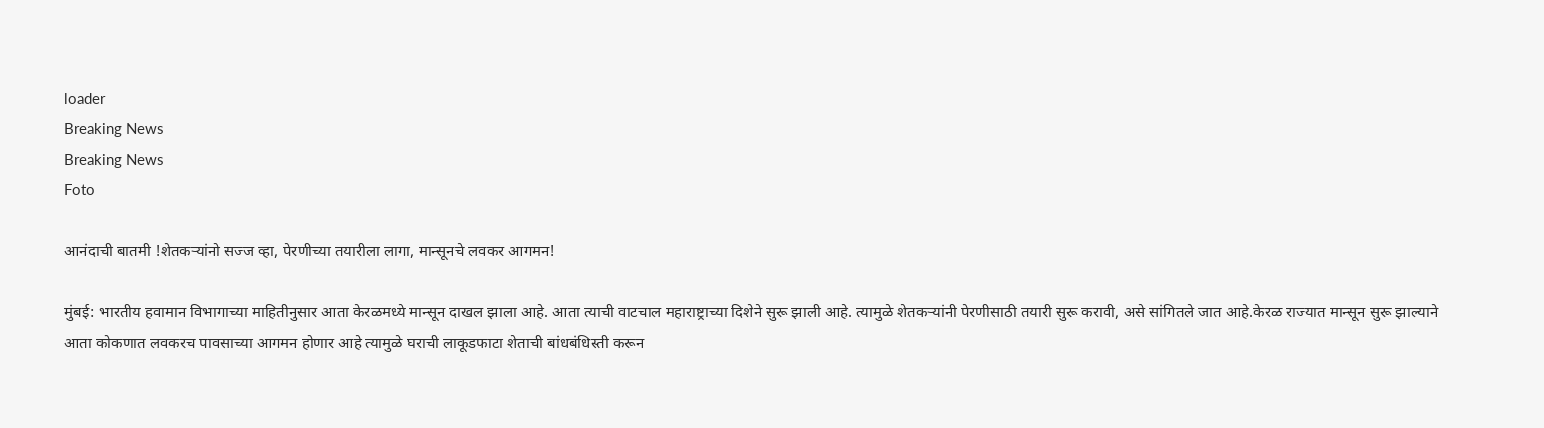loader
Breaking News
Breaking News
Foto

आनंदाची बातमी !शेतकऱ्यांनो सज्ज व्हा, पेरणीच्या तयारीला लागा, मान्सूनचे लवकर आगमन!

मुंबई: भारतीय हवामान विभागाच्या माहितीनुसार आता केरळमध्ये मान्सून दाखल झाला आहे. आता त्याची वाटचाल महाराष्ट्राच्या दिशेने सुरू झाली आहे. त्यामुळे शेतकऱ्यांनी पेरणीसाठी तयारी सुरू करावी, असे सांगितले जात आहे.केरळ राज्यात मान्सून सुरू झाल्याने आता कोकणात लवकरच पावसाच्या आगमन होणार आहे त्यामुळे घराची लाकूडफाटा शेताची बांधबंधिस्ती करून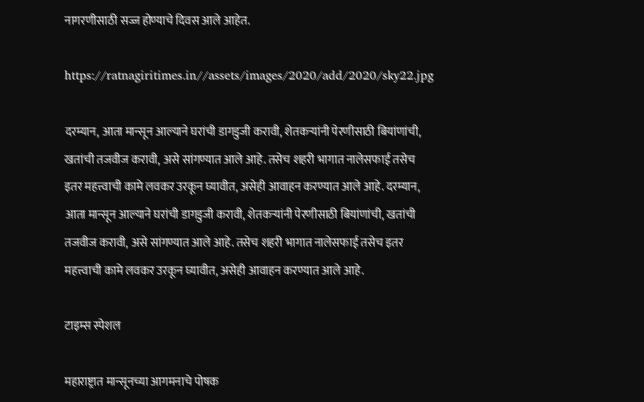नागरणीसाठी सज्ज होण्याचे दिवस आले आहेत.

https://ratnagiritimes.in//assets/images/2020/add/2020/sky22.jpg

दरम्यान, आता मान्सून आल्याने घरांची डागडुजी करावी, शेतकऱ्यांनी पेरणीसाठी बियांणांची, खतांची तजवीज करावी, असे सांगण्यात आले आहे. तसेच शहरी भागात नालेसफाई तसेच इतर महत्त्वाची कामे लवकर उरकून घ्यावीत, असेही आवाहन करण्यात आले आहे. दरम्यान, आता मान्सून आल्याने घरांची डागडुजी करावी, शेतकऱ्यांनी पेरणीसाठी बियांणांची, खतांची तजवीज करावी, असे सांगण्यात आले आहे. तसेच शहरी भागात नालेसफाई तसेच इतर महत्त्वाची कामे लवकर उरकून घ्यावीत, असेही आवाहन करण्यात आले आहे.

टाइम्स स्पेशल

महाराष्ट्रात मान्सूनच्या आगमनाचे पोषक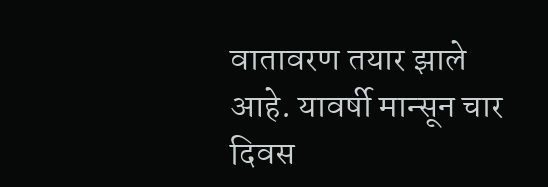वातावरण तयार झाले आहे. यावर्षी मान्सून चार दिवस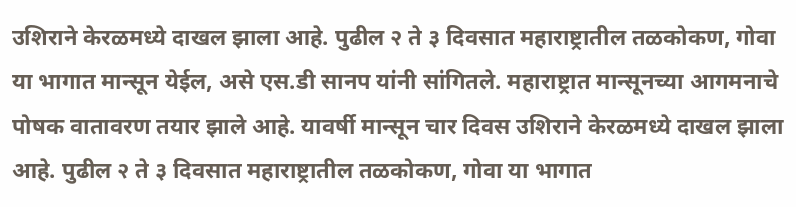उशिराने केरळमध्ये दाखल झाला आहे. पुढील २ ते ३ दिवसात महाराष्ट्रातील तळकोकण, गोवा या भागात मान्सून येईल, असे एस.डी सानप यांनी सांगितले. महाराष्ट्रात मान्सूनच्या आगमनाचे पोषक वातावरण तयार झाले आहे. यावर्षी मान्सून चार दिवस उशिराने केरळमध्ये दाखल झाला आहे. पुढील २ ते ३ दिवसात महाराष्ट्रातील तळकोकण, गोवा या भागात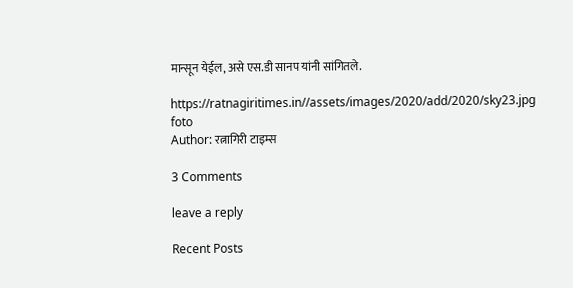मान्सून येईल, असे एस.डी सानप यांनी सांगितले.

https://ratnagiritimes.in//assets/images/2020/add/2020/sky23.jpg
foto
Author: रत्नागिरी टाइम्स

3 Comments

leave a reply

Recent Posts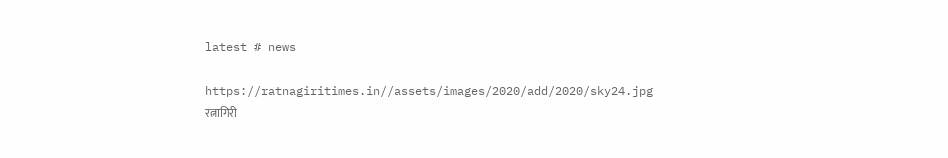latest # news

https://ratnagiritimes.in//assets/images/2020/add/2020/sky24.jpg
रत्नागिरी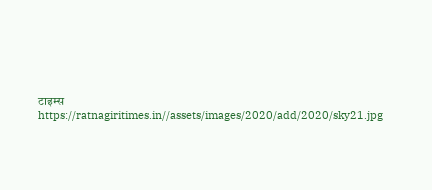टाइम्स
https://ratnagiritimes.in//assets/images/2020/add/2020/sky21.jpg